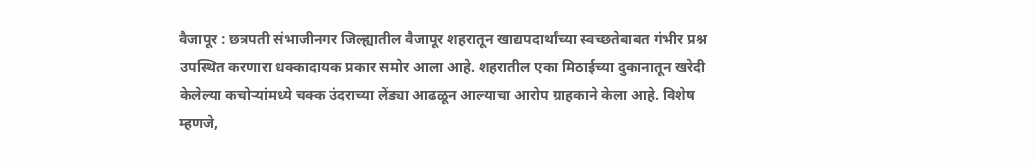वैजापूर : छत्रपती संभाजीनगर जिल्ह्यातील वैजापूर शहरातून खाद्यपदार्थांच्या स्वच्छतेबाबत गंभीर प्रश्न उपस्थित करणारा धक्कादायक प्रकार समोर आला आहे. शहरातील एका मिठाईच्या दुकानातून खरेदी केलेल्या कचोऱ्यांमध्ये चक्क उंदराच्या लेंड्या आढळून आल्याचा आरोप ग्राहकाने केला आहे. विशेष म्हणजे,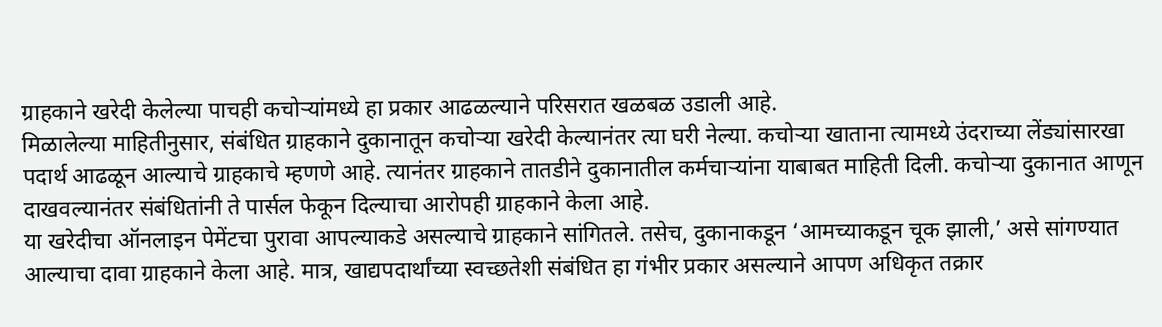ग्राहकाने खरेदी केलेल्या पाचही कचोऱ्यांमध्ये हा प्रकार आढळल्याने परिसरात खळबळ उडाली आहे.
मिळालेल्या माहितीनुसार, संबंधित ग्राहकाने दुकानातून कचोऱ्या खरेदी केल्यानंतर त्या घरी नेल्या. कचोऱ्या खाताना त्यामध्ये उंदराच्या लेंड्यांसारखा पदार्थ आढळून आल्याचे ग्राहकाचे म्हणणे आहे. त्यानंतर ग्राहकाने तातडीने दुकानातील कर्मचाऱ्यांना याबाबत माहिती दिली. कचोऱ्या दुकानात आणून दाखवल्यानंतर संबंधितांनी ते पार्सल फेकून दिल्याचा आरोपही ग्राहकाने केला आहे.
या खरेदीचा ऑनलाइन पेमेंटचा पुरावा आपल्याकडे असल्याचे ग्राहकाने सांगितले. तसेच, दुकानाकडून ‘आमच्याकडून चूक झाली,’ असे सांगण्यात आल्याचा दावा ग्राहकाने केला आहे. मात्र, खाद्यपदार्थांच्या स्वच्छतेशी संबंधित हा गंभीर प्रकार असल्याने आपण अधिकृत तक्रार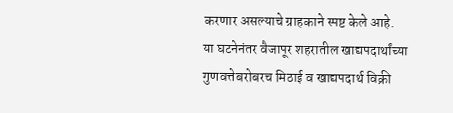करणार असल्याचे ग्राहकाने स्पष्ट केले आहे.
या घटनेनंतर वैजापूर शहरातील खाद्यपदार्थांच्या गुणवत्तेबरोबरच मिठाई व खाद्यपदार्थ विक्री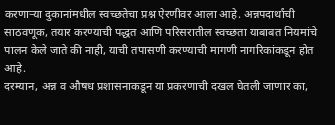करणाऱ्या दुकानांमधील स्वच्छतेचा प्रश्न ऐरणीवर आला आहे. अन्नपदार्थांची साठवणूक, तयार करण्याची पद्धत आणि परिसरातील स्वच्छता याबाबत नियमांचे पालन केले जाते की नाही, याची तपासणी करण्याची मागणी नागरिकांकडून होत आहे.
दरम्यान, अन्न व औषध प्रशासनाकडून या प्रकरणाची दखल घेतली जाणार का,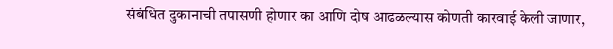संबंधित दुकानाची तपासणी होणार का आणि दोष आढळल्यास कोणती कारवाई केली जाणार,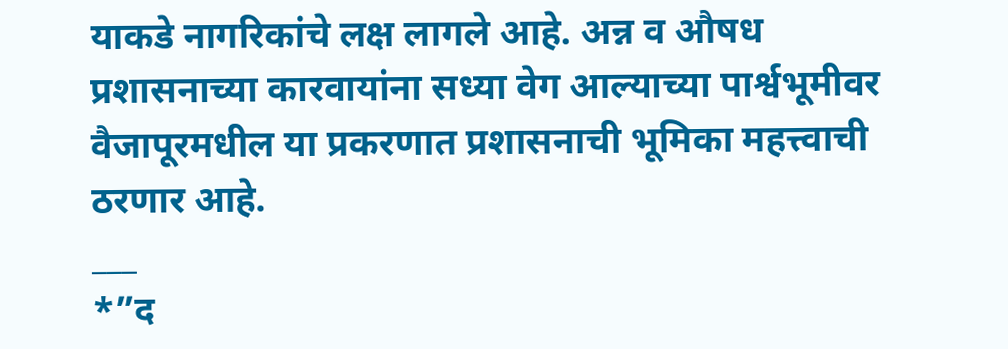याकडे नागरिकांचे लक्ष लागले आहे. अन्न व औषध प्रशासनाच्या कारवायांना सध्या वेग आल्याच्या पार्श्वभूमीवर वैजापूरमधील या प्रकरणात प्रशासनाची भूमिका महत्त्वाची ठरणार आहे.
___
*”द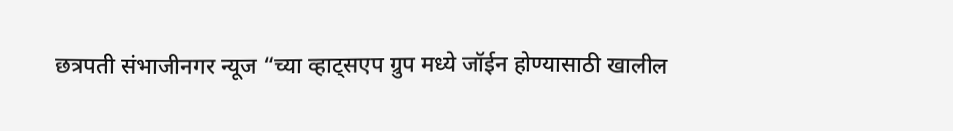छत्रपती संभाजीनगर न्यूज “च्या व्हाट्सएप ग्रुप मध्ये जॉईन होण्यासाठी खालील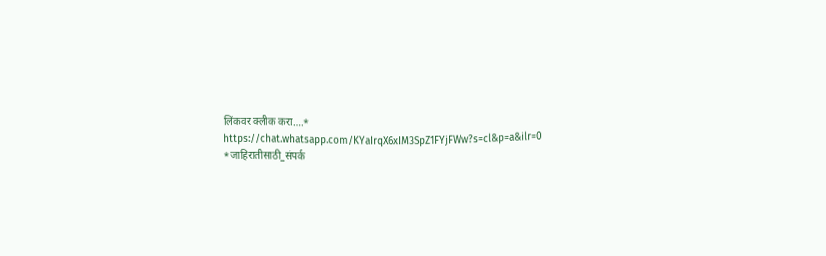लिंकवर क्लीक करा….*
https://chat.whatsapp.com/KYaIrqX6xIM3SpZ1FYjFWw?s=cl&p=a&ilr=0
*जाहिरातीसाठी_संपर्क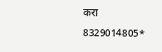करा 8329014805*